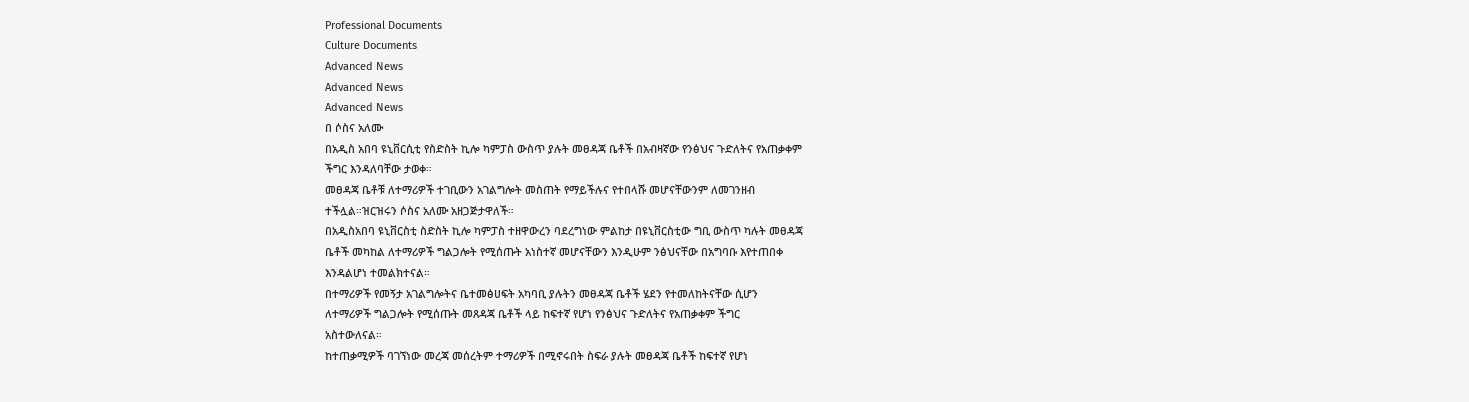Professional Documents
Culture Documents
Advanced News
Advanced News
Advanced News
በ ሶስና አለሙ
በአዲስ አበባ ዩኒቨርሲቲ የስድስት ኪሎ ካምፓስ ውስጥ ያሉት መፀዳጃ ቤቶች በአብዛኛው የንፅህና ጉድለትና የአጠቃቀም
ችግር እንዳለባቸው ታወቀ።
መፀዳጃ ቤቶቹ ለተማሪዎች ተገቢውን አገልግሎት መስጠት የማይችሉና የተበላሹ መሆናቸውንም ለመገንዘብ
ተችሏል።ዝርዝሩን ሶስና አለሙ አዘጋጅታዋለች።
በአዲስአበባ ዩኒቨርስቲ ስድስት ኪሎ ካምፓስ ተዘዋውረን ባደረግነው ምልከታ በዩኒቨርስቲው ግቢ ውስጥ ካሉት መፀዳጃ
ቤቶች መካከል ለተማሪዎች ግልጋሎት የሚሰጡት አነስተኛ መሆናቸውን እንዲሁም ንፅህናቸው በአግባቡ እየተጠበቀ
እንዳልሆነ ተመልክተናል።
በተማሪዎች የመኝታ አገልግሎትና ቤተመፅሀፍት አካባቢ ያሉትን መፀዳጃ ቤቶች ሄደን የተመለከትናቸው ሲሆን
ለተማሪዎች ግልጋሎት የሚሰጡት መጸዳጃ ቤቶች ላይ ከፍተኛ የሆነ የንፅህና ጉድለትና የአጠቃቀም ችግር
አስተውለናል።
ከተጠቃሚዎች ባገኘነው መረጃ መሰረትም ተማሪዎች በሚኖሩበት ስፍራ ያሉት መፀዳጃ ቤቶች ከፍተኛ የሆነ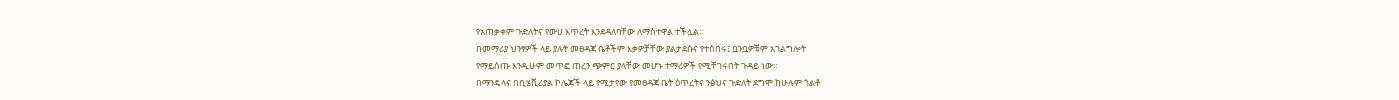የአጠቃቀም ጉድለትና የውሀ እጥረት እንደዳለባቸው ለማስተዋል ተችሏል።
በመማሪያ ህንፃዎች ላይ ያሉት መፀዳጃ ቤቶችም እቃዎቻቸው ያልታደሱና የተሰበሩ፤ ቧንቧዎቹም አገልግሎት
የማይሰጡ እንዲሁም መጥፎ ጠረን ጭምር ያላቸው መሆኑ ተማሪዎች የሚቸገሩበት ጉዳይ ነው።
በማንዴላና በቢሄቪሪያል ኮሌጆች ላይ የሚታየው የመፀዳጃ ቤት ዕጥረትና ንፅህና ጉድለት ደግሞ ከሁሉም ጎልቶ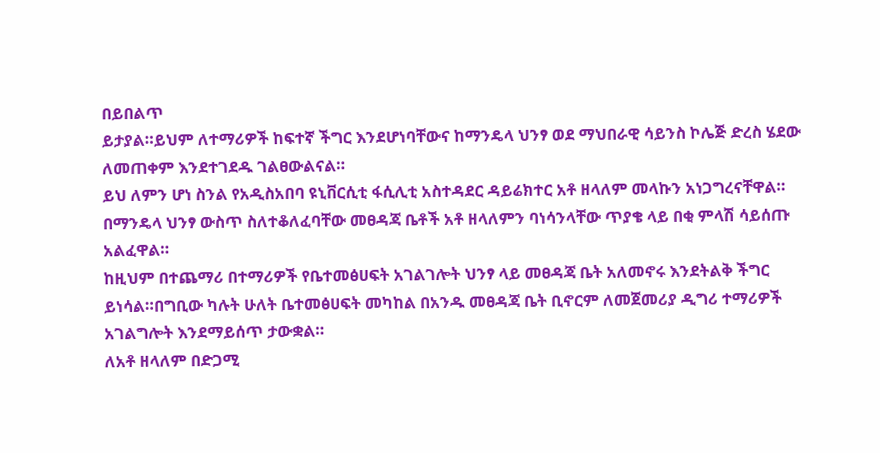በይበልጥ
ይታያል።ይህም ለተማሪዎች ከፍተኛ ችግር እንደሆነባቸውና ከማንዴላ ህንፃ ወደ ማህበራዊ ሳይንስ ኮሌጅ ድረስ ሄደው
ለመጠቀም እንደተገደዱ ገልፀውልናል።
ይህ ለምን ሆነ ስንል የአዲስአበባ ዩኒቨርሲቲ ፋሲሊቲ አስተዳደር ዳይሬክተር አቶ ዘላለም መላኩን አነጋግረናቸዋል።
በማንዴላ ህንፃ ውስጥ ስለተቆለፈባቸው መፀዳጃ ቤቶች አቶ ዘላለምን ባነሳንላቸው ጥያቄ ላይ በቂ ምላሽ ሳይሰጡ
አልፈዋል።
ከዚህም በተጨማሪ በተማሪዎች የቤተመፅሀፍት አገልገሎት ህንፃ ላይ መፀዳጃ ቤት አለመኖሩ እንደትልቅ ችግር
ይነሳል።በግቢው ካሉት ሁለት ቤተመፅሀፍት መካከል በአንዱ መፀዳጃ ቤት ቢኖርም ለመጀመሪያ ዲግሪ ተማሪዎች
አገልግሎት እንደማይሰጥ ታውቋል።
ለአቶ ዘላለም በድጋሚ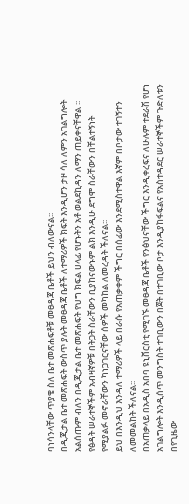ባነሳንላቸው ጥያቄ ስለ ቤተ መጽሐፍቶቹ መፀዳጃ ቤቶች ይህን ብለውናል፡፡
በዲጂታል ቤተ መጽሐፍት ውስጥ ያሉት መፀዳጃ ቤቶች ለተማሪዎች ክፍት እንዲሆን ታዞ ሳለ ለምን አገልግሎት
አልሰጡም ብለን በዲጂታል ቤተ መጽሐፍት የህግ ክፍል ሀላፊ የሆኑትን አቶ ወልደኪዳን ለማን ጠይቀናቸዋል ፡፡
የፅዳት ሠራተኞችም አብዛኛዎቹ በትጋት ስራቸውን ቢያከናውኑም ልክ እንዲሁ ደግሞ ስራቸውን በቸልተኝነት
የሚያልፉ መኖራቸውን ካነጋገርናቸው ሰዎች መካከል ለመረዳት ችለናል፡፡
ይህ በእንዲህ እንዳለ ተማሪዎች ላይ በራሱ የአጠቃቀም ችግር በሰፊው እንደሚስተዋል እኛም በቦታው ተገኝተን
ለመመልከት ችለናል፡፡
በአጠቃላይ በአዲስ አበባ ዩኒቨርስቲ የሚገኙ መፀዳጃ ቤቶች የንፅህናቸው ችግር እንዲቀረፍና ለሁሉም ተደራሽ የሆነ
አገልግሎት እንዲሰጥ መንግስት ተገቢውን በጀት በተገቢው ቦታ እንዲያከፋፍልና የአስተዳደር ሠራተኞችም ጉድለቱን
በየጊዜው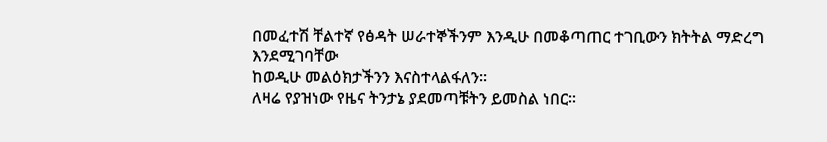በመፈተሽ ቸልተኛ የፅዳት ሠራተኞችንም እንዲሁ በመቆጣጠር ተገቢውን ክትትል ማድረግ እንደሚገባቸው
ከወዲሁ መልዕክታችንን እናስተላልፋለን፡፡
ለዛሬ የያዝነው የዜና ትንታኔ ያደመጣቹትን ይመስል ነበር፡፡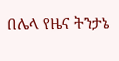በሌላ የዜና ትንታኔ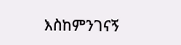እስከምንገናኝ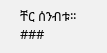ቸር ሰንብቱ፡፡
###